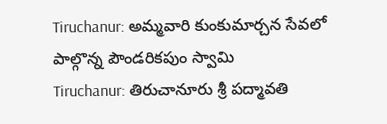Tiruchanur: అమ్మవారి కుంకుమార్చన సేవలో పాల్గొన్న పౌండరికపుం స్వామి
Tiruchanur: తిరుచానూరు శ్రీ పద్మావతి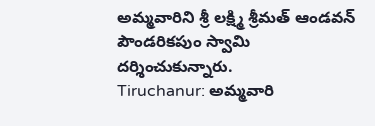అమ్మవారిని శ్రీ లక్ష్మి శ్రీమత్ ఆండవన్ పౌండరికపుం స్వామి దర్శించుకున్నారు.
Tiruchanur: అమ్మవారి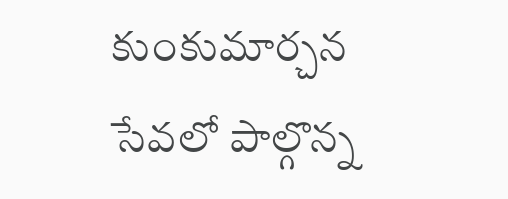కుంకుమార్చన సేవలో పాల్గొన్న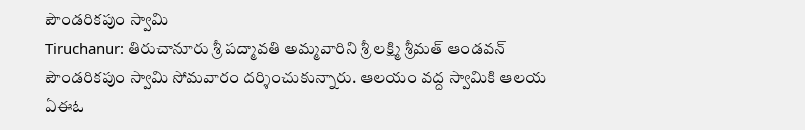పౌండరికపుం స్వామి
Tiruchanur: తిరుచానూరు శ్రీ పద్మావతి అమ్మవారిని శ్రీ లక్ష్మి శ్రీమత్ ఆండవన్ పౌండరికపుం స్వామి సోమవారం దర్శించుకున్నారు. ఆలయం వద్ద స్వామికి ఆలయ ఏఈఓ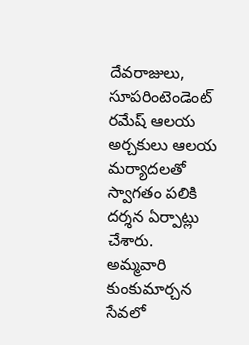దేవరాజులు, సూపరింటెండెంట్ రమేష్ ఆలయ అర్చకులు ఆలయ మర్యాదలతో స్వాగతం పలికి దర్శన ఏర్పాట్లు చేశారు.
అమ్మవారి కుంకుమార్చన సేవలో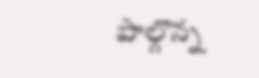పాల్గొన్న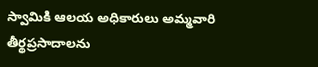స్వామికి ఆలయ అధికారులు అమ్మవారి తీర్థప్రసాదాలను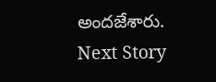అందజేశారు.
Next Story